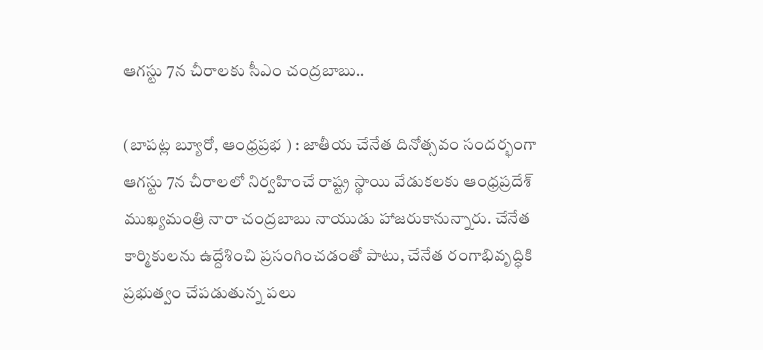ఆగస్టు 7న చీరాలకు సీఎం చంద్రబాబు..

(బాపట్ల బ్యూరో, ఆంధ్రప్రభ ) : జాతీయ చేనేత దినోత్సవం సందర్భంగా ఆగస్టు 7న చీరాలలో నిర్వహించే రాష్ట్ర స్థాయి వేడుకలకు ఆంధ్రప్రదేశ్ ముఖ్యమంత్రి నారా చంద్రబాబు నాయుడు హాజరుకానున్నారు. చేనేత కార్మికులను ఉద్దేశించి ప్రసంగించడంతో పాటు, చేనేత రంగాభివృద్ధికి ప్రభుత్వం చేపడుతున్న పలు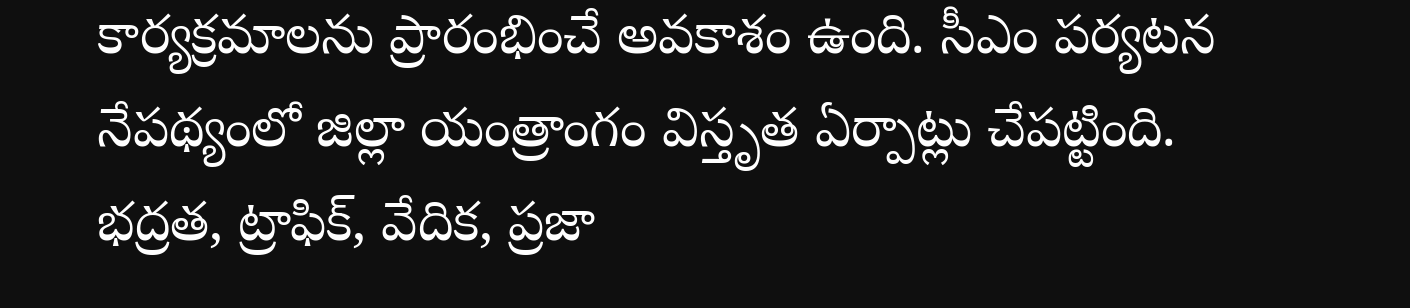కార్యక్రమాలను ప్రారంభించే అవకాశం ఉంది. సీఎం పర్యటన నేపథ్యంలో జిల్లా యంత్రాంగం విస్తృత ఏర్పాట్లు చేపట్టింది. భద్రత, ట్రాఫిక్, వేదిక, ప్రజా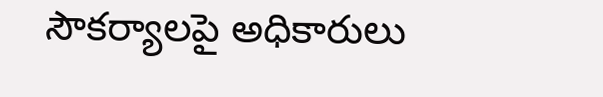సౌకర్యాలపై అధికారులు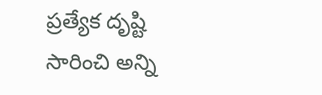ప్రత్యేక దృష్టి సారించి అన్ని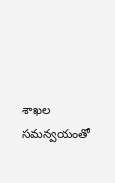శాఖల సమన్వయంతో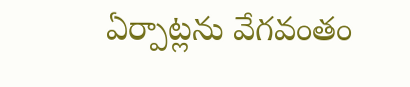ఏర్పాట్లను వేగవంతం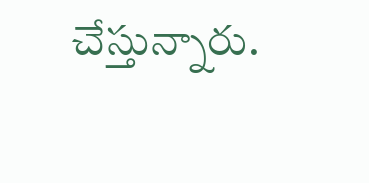చేస్తున్నారు.